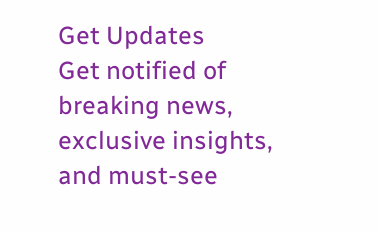Get Updates
Get notified of breaking news, exclusive insights, and must-see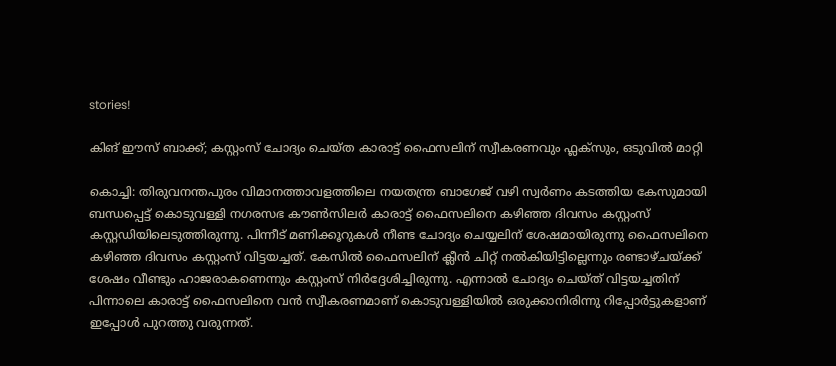stories!

കിങ് ഈസ് ബാക്ക്; കസ്റ്റംസ് ചോദ്യം ചെയ്ത കാരാട്ട് ഫൈസലിന് സ്വീകരണവും ഫ്ലക്സും, ഒടുവില്‍ മാറ്റി

കൊച്ചി: തിരുവനന്തപുരം വിമാനത്താവളത്തിലെ നയതന്ത്ര ബാഗേജ് വഴി സ്വര്‍ണം കടത്തിയ കേസുമായി ബന്ധപ്പെട്ട് കൊടുവള്ളി നഗരസഭ കൗണ്‍സിലര്‍ കാരാട്ട് ഫൈസലിനെ കഴിഞ്ഞ ദിവസം കസ്റ്റംസ് കസ്റ്റഡിയിലെടുത്തിരുന്നു. പിന്നീട് മണിക്കൂറുകള്‍ നീണ്ട ചോദ്യം ചെയ്യലിന് ശേഷമായിരുന്നു ഫൈസലിനെ കഴിഞ്ഞ ദിവസം കസ്റ്റംസ് വിട്ടയച്ചത്. കേസില്‍ ഫൈസലിന് ക്ലീന്‍ ചിറ്റ് നല്‍കിയിട്ടില്ലെന്നും രണ്ടാഴ്ചയ്ക്ക് ശേഷം വീണ്ടും ഹാജരാകണെന്നും കസ്റ്റംസ് നിര്‍ദ്ദേശിച്ചിരുന്നു. എന്നാല്‍ ചോദ്യം ചെയ്ത് വിട്ടയച്ചതിന് പിന്നാലെ കാരാട്ട് ഫൈസലിനെ വന്‍ സ്വീകരണമാണ് കൊടുവള്ളിയില്‍ ഒരുക്കാനിരിന്നു റിപ്പോര്‍ട്ടുകളാണ് ഇപ്പോള്‍ പുറത്തു വരുന്നത്.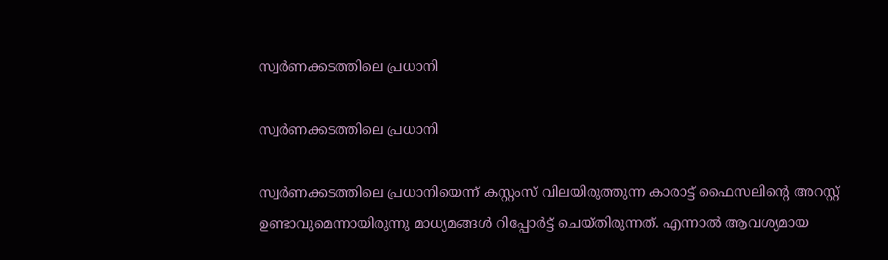സ്വർണക്കടത്തിലെ പ്രധാനി

സ്വർണക്കടത്തിലെ പ്രധാനി

സ്വർണക്കടത്തിലെ പ്രധാനിയെന്ന് കസ്റ്റംസ് വിലയിരുത്തുന്ന കാരാട്ട് ഫൈസലിന്‍റെ അറസ്റ്റ് ഉണ്ടാവുമെന്നായിരുന്നു മാധ്യമങ്ങള്‍ റിപ്പോര്‍ട്ട് ചെയ്തിരുന്നത്. എന്നാല്‍ ആവശ്യമായ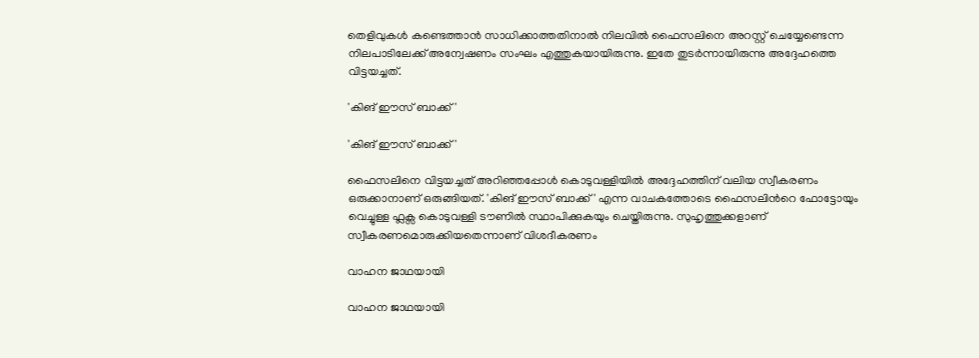തെളിവുകള്‍ കണ്ടെത്താന്‍ സാധിക്കാത്തതിനാല്‍ നിലവില്‍ ഫൈസലിനെ അറസ്റ്റ് ചെയ്യേണ്ടെന്ന നിലപാടിലേക്ക് അന്വേഷണം സംഘം എത്തുകയായിരുന്നു. ഇതേ തുടര്‍ന്നായിരുന്നു അദ്ദേഹത്തെ വിട്ടയച്ചത്.

'കിങ് ഈസ് ബാക്ക്'

'കിങ് ഈസ് ബാക്ക്'

ഫൈസലിനെ വിട്ടയച്ചത് അറിഞ്ഞപ്പോള്‍ കൊടുവള്ളിയില്‍ അദ്ദേഹത്തിന് വലിയ സ്വീകരണം ഒരുക്കാനാണ് ഒരുങ്ങിയത്. 'കിങ് ഈസ് ബാക്ക്' എന്ന വാചകത്തോടെ ഫൈസലിന്‍റെ ഫോട്ടോയും വെച്ചുള്ള ഫ്ലക്സ കൊടുവള്ളി ടൗണില്‍ സ്ഥാപിക്കുകയും ചെയ്തിരുന്നു. സുഹൃത്തുക്കളാണ് സ്വീകരണമൊരുക്കിയതെന്നാണ് വിശദീകരണം

വാഹന ജാഥയായി

വാഹന ജാഥയായി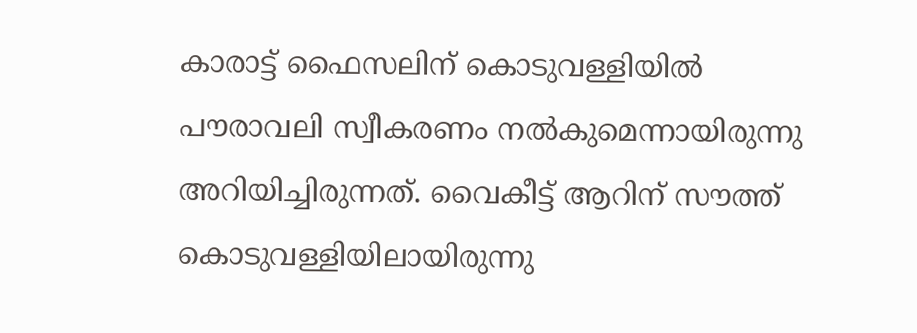കാരാട്ട് ഫൈസലിന് കൊടുവള്ളിയില്‍ പൗരാവലി സ്വീകരണം നല്‍കുമെന്നായിരുന്നു അറിയിച്ചിരുന്നത്. വൈകീട്ട് ആറിന് സൗത്ത് കൊടുവള്ളിയിലായിരുന്നു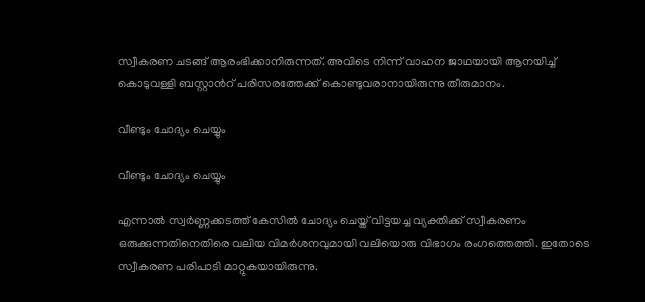സ്വീകരണ ചടങ്ങ് ആരംഭിക്കാനിരുന്നത്. അവിടെ നിന്ന് വാഹന ജാഥയായി ആനയിച്ച് കൊടുവള്ളി ബസ്റ്റാന്‍റ് പരിസരത്തേക്ക് കൊണ്ടുവരാനായിരുന്നു തീരുമാനം.

വീണ്ടും ചോദ്യം ചെയ്യും

വീണ്ടും ചോദ്യം ചെയ്യും

എന്നാല്‍ സ്വര്‍ണ്ണക്കടത്ത് കേസില്‍ ചോദ്യം ചെയ്ത് വിട്ടയച്ച വ്യക്തിക്ക് സ്വീകരണം ഒരുക്കുന്നതിനെതിരെ വലിയ വിമര്‍ശനവുമായി വലിയൊരു വിഭാഗം രംഗത്തെത്തി. ഇതോടെ സ്വീകരണ പരിപാടി മാറ്റുകയായിരുന്നു.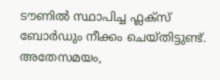ടൗണില്‍ സ്ഥാപിച്ച ഫ്ലക്സ് ബോര്‍ഡും നീക്കം ചെയ്തിട്ടുണ്ട്. അതേസമയം,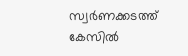സ്വര്‍ണക്കടത്ത് കേസില്‍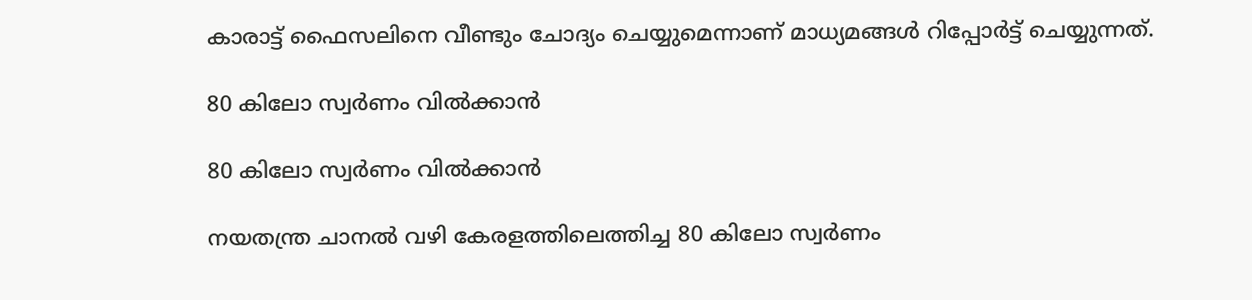കാരാട്ട് ഫൈസലിനെ വീണ്ടും ചോദ്യം ചെയ്യുമെന്നാണ് മാധ്യമങ്ങള്‍ റിപ്പോര്‍ട്ട് ചെയ്യുന്നത്.

80 കിലോ സ്വർണം വിൽക്കാൻ

80 കിലോ സ്വർണം വിൽക്കാൻ

നയതന്ത്ര ചാനൽ വഴി കേരളത്തിലെത്തിച്ച 80 കിലോ സ്വർണം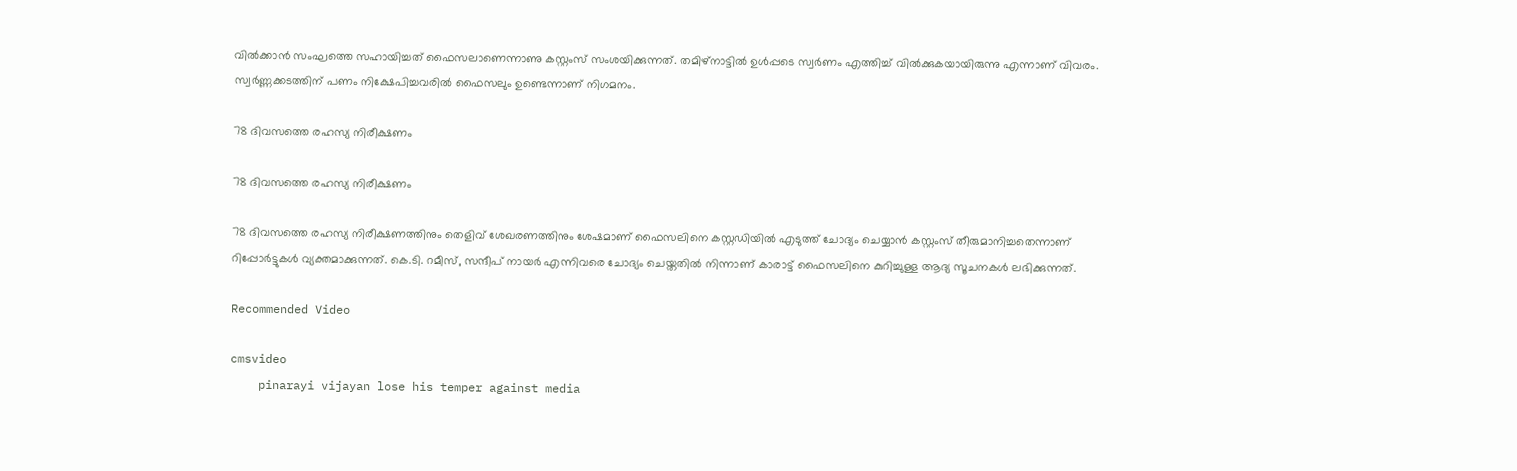വിൽക്കാൻ സംഘത്തെ സഹായിച്ചത് ഫൈസലാണെന്നാണു കസ്റ്റംസ് സംശയിക്കുന്നത്. തമിഴ്നാട്ടില്‍ ഉള്‍പ്പടെ സ്വർണം എത്തിച്ച് വിൽക്കുകയായിരുന്നു എന്നാണ് വിവരം. സ്വര്‍ണ്ണക്കടത്തിന് പണം നിക്ഷേപിച്ചവരില്‍ ഫൈസലും ഉണ്ടെന്നാണ് നിഗമനം.

78 ദിവസത്തെ രഹസ്യ നിരീക്ഷണം

78 ദിവസത്തെ രഹസ്യ നിരീക്ഷണം

78 ദിവസത്തെ രഹസ്യ നിരീക്ഷണത്തിനും തെളിവ് ശേഖരണത്തിനും ശേഷമാണ് ഫൈസലിനെ കസ്റ്റഡിയില്‍ എടുത്ത് ചോദ്യം ചെയ്യാന്‍ കസ്റ്റംസ് തീരുമാനിച്ചതെന്നാണ് റിപ്പോര്‍ട്ടുകള്‍ വ്യക്തമാക്കുന്നത്. കെ.ടി. റമീസ്, സന്ദീപ് നായർ എന്നിവരെ ചോദ്യം ചെയ്തതില്‍ നിന്നാണ് കാരാട്ട് ഫൈസലിനെ കുറിച്ചുള്ള ആദ്യ സൂചനകള്‍ ലഭിക്കുന്നത്.

Recommended Video

cmsvideo
    pinarayi vijayan lose his temper against media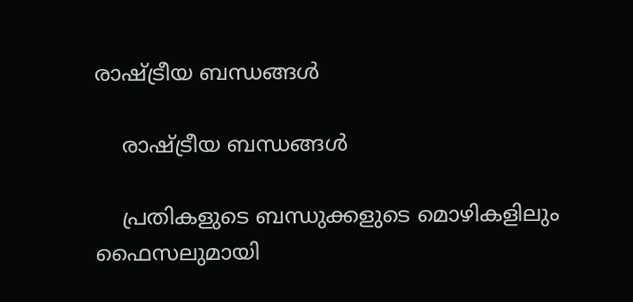രാഷ്ട്രീയ ബന്ധങ്ങള്‍

    രാഷ്ട്രീയ ബന്ധങ്ങള്‍

    പ്രതികളുടെ ബന്ധുക്കളുടെ മൊഴികളിലും ഫൈസലുമായി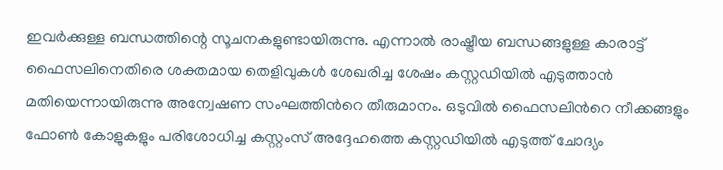ഇവർക്കുള്ള ബന്ധത്തിന്റെ സൂചനകളുണ്ടായിരുന്നു. എന്നാല്‍ രാഷ്ട്രീയ ബന്ധങ്ങളുള്ള കാരാട്ട് ഫൈസലിനെതിരെ ശക്തമായ തെളിവുകള്‍ ശേഖരിച്ച ശേഷം കസ്റ്റഡിയില്‍ എടുത്താന്‍ മതിയെന്നായിരുന്നു അന്വേഷണ സംഘത്തിന്‍റെ തീരുമാനം. ഒടുവില്‍ ഫൈസലിന്‍റെ നീക്കങ്ങളും ഫോണ്‍ കോളുകളും പരിശോധിച്ച കസ്റ്റംസ് അദ്ദേഹത്തെ കസ്റ്റഡിയില്‍ എടുത്ത് ചോദ്യം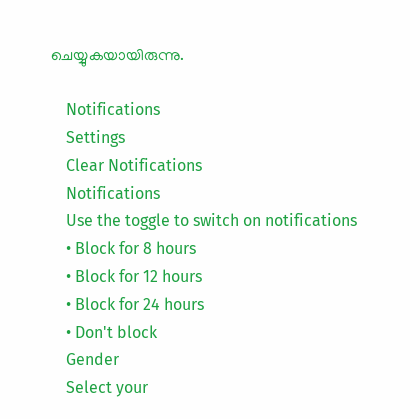ചെയ്യുകയായിരുന്നു.

    Notifications
    Settings
    Clear Notifications
    Notifications
    Use the toggle to switch on notifications
    • Block for 8 hours
    • Block for 12 hours
    • Block for 24 hours
    • Don't block
    Gender
    Select your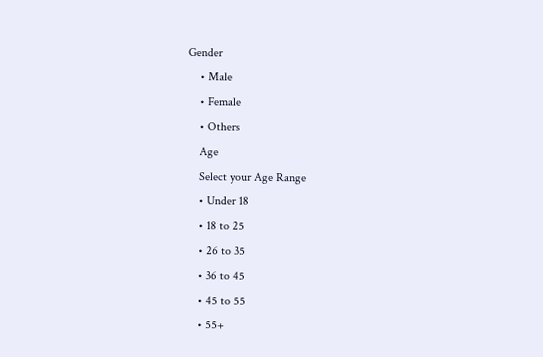Gender
    • Male
    • Female
    • Others
    Age
    Select your Age Range
    • Under 18
    • 18 to 25
    • 26 to 35
    • 36 to 45
    • 45 to 55
    • 55+